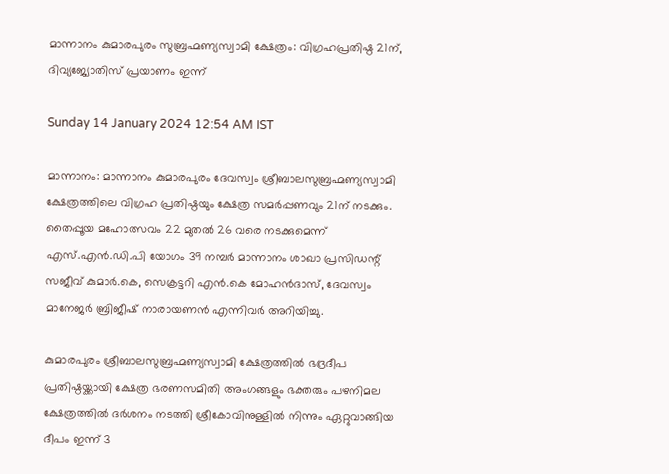മാന്നാനം കുമാരപുരം സുബ്രഹ്മണ്യസ്വാമി ക്ഷേത്രം: വിഗ്രഹപ്രതിഷ്ഠ 21ന്, ദിവ്യജ്യോതിസ് പ്രയാണം ഇന്ന്

Sunday 14 January 2024 12:54 AM IST

മാന്നാനം: മാന്നാനം കുമാരപുരം ദേവസ്വം ശ്രീബാലസുബ്രഹ്മണ്യസ്വാമി ക്ഷേത്രത്തിലെ വിഗ്രഹ പ്രതിഷ്ഠയും ക്ഷേത്ര സമർപ്പണവും 21ന് നടക്കും. തൈപ്പൂയ മഹോത്സവം 22 മുതൽ 26 വരെ നടക്കുമെന്ന് എസ്.എൻ.ഡി.പി യോഗം 39 നമ്പർ മാന്നാനം ശാഖാ പ്രസിഡന്റ് സജീവ് കുമാർ.കെ, സെക്രട്ടറി എൻ.കെ മോഹൻദാസ്, ദേവസ്വം മാനേജർ ബ്രിജീഷ് നാരായണൻ എന്നിവർ അറിയിച്ചു.

കുമാരപുരം ശ്രീബാലസുബ്രഹ്മണ്യസ്വാമി ക്ഷേത്രത്തിൽ ഭദ്രദീപ പ്രതിഷ്ഠയ്ക്കായി ക്ഷേത്ര ഭരണസമിതി അംഗങ്ങളും ഭക്തരും പഴനിമല ക്ഷേത്രത്തിൽ ദർശനം നടത്തി ശ്രീകോവിനുള്ളിൽ നിന്നും ഏറ്റുവാങ്ങിയ ദീപം ഇന്ന് 3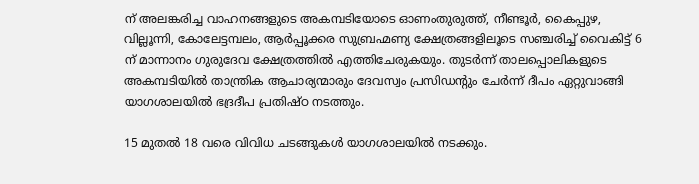ന് അലങ്കരിച്ച വാഹനങ്ങളുടെ അകമ്പടിയോടെ ഓണംതുരുത്ത്, നീണ്ടൂർ, കൈപ്പുഴ, വില്ലൂന്നി, കോലേട്ടമ്പലം, ആർപ്പൂക്കര സുബ്രഹ്മണ്യ ക്ഷേത്രങ്ങളിലൂടെ സഞ്ചരിച്ച് വൈകിട്ട് 6 ന് മാന്നാനം ഗുരുദേവ ക്ഷേത്രത്തിൽ എത്തിചേരുകയും. തുടർന്ന് താലപ്പൊലികളുടെ അകമ്പടിയിൽ താന്ത്രിക ആചാര്യന്മാരും ദേവസ്വം പ്രസിഡന്റും ചേർന്ന് ദീപം ഏറ്റുവാങ്ങി യാഗശാലയിൽ ഭദ്രദീപ പ്രതിഷ്ഠ നടത്തും.

15 മുതൽ 18 വരെ വിവിധ ചടങ്ങുകൾ യാഗശാലയിൽ നടക്കും.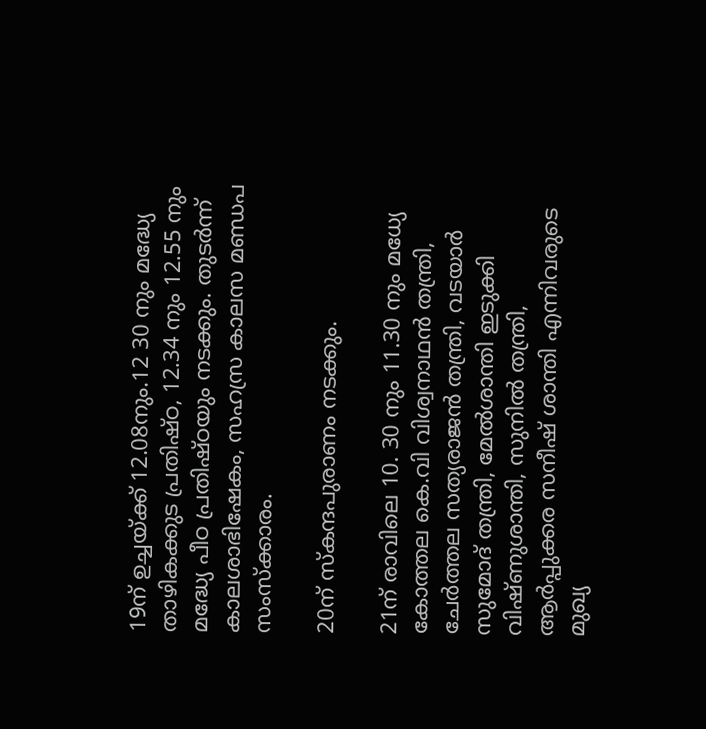19ന് ഉച്ചയ്ക്ക് 12.08നും.12 30 നും മദ്ധ്യേ താഴികക്കുട പ്രതിഷ്ഠ, 12.34 നും 12.55 നും മദ്ധ്യേ പീഠ പ്രതിഷ്ഠയും നടക്കും. തുടർന്ന് കാലശാഭിഷേകം, സഹസ്ര കാലസ മണ്ഡപ സംസ്‌ക്കാരം.

20ന് സ്‌കന്ദപുരാണം നടക്കും.

21ന് രാവിലെ 10. 30 നും 11.30 നും മധ്യേ കോത്തല കെ.വി വിശ്വനാഥൻ തന്ത്രി, ചേർത്തല സത്യരാജൻ തന്ത്രി, വടയാർ സുമോദ് തന്ത്രി, മേൽശാന്തി ഇടുക്കി വിഷ്ണുശാന്തി, സുനിൽ തന്ത്രി, ആർപ്പുക്കര സനീഷ് ശാന്തി എന്നിവരുടെ മുഖ്യ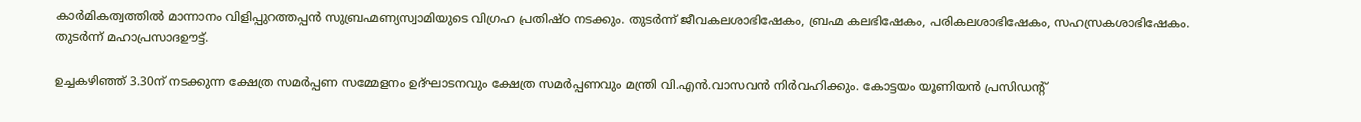കാർമികത്വത്തിൽ മാന്നാനം വിളിപ്പുറത്തപ്പൻ സുബ്രഹ്മണ്യസ്വാമിയുടെ വിഗ്രഹ പ്രതിഷ്ഠ നടക്കും. തുടർന്ന് ജീവകലശാഭിഷേകം, ബ്രഹ്മ കലഭിഷേകം, പരികലശാഭിഷേകം, സഹസ്രകശാഭിഷേകം. തുടർന്ന് മഹാപ്രസാദഊട്ട്.

ഉച്ചകഴിഞ്ഞ് 3.30ന് നടക്കുന്ന ക്ഷേത്ര സമർപ്പണ സമ്മേളനം ഉദ്ഘാടനവും ക്ഷേത്ര സമർപ്പണവും മന്ത്രി വി.എൻ.വാസവൻ നിർവഹിക്കും. കോട്ടയം യൂണിയൻ പ്രസിഡന്റ്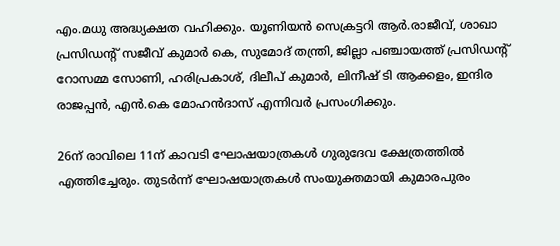എം.മധു അദ്ധ്യക്ഷത വഹിക്കും. യൂണിയൻ സെക്രട്ടറി ആർ.രാജീവ്, ശാഖാ പ്രസിഡന്റ് സജീവ് കുമാർ കെ, സുമോദ് തന്ത്രി, ജില്ലാ പഞ്ചായത്ത് പ്രസിഡന്റ് റോസമ്മ സോണി, ഹരിപ്രകാശ്, ദിലീപ് കുമാർ, ലിനീഷ് ടി ആക്കളം, ഇന്ദിര രാജപ്പൻ, എൻ.കെ മോഹൻദാസ് എന്നിവർ പ്രസംഗിക്കും.

26ന് രാവിലെ 11ന് കാവടി ഘോഷയാത്രകൾ ഗുരുദേവ ക്ഷേത്രത്തിൽ എത്തിച്ചേരും. തുടർന്ന് ഘോഷയാത്രകൾ സംയുക്തമായി കുമാരപുരം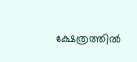ക്ഷേത്രത്തിൽ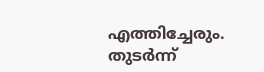എത്തിച്ചേരും. തുടർന്ന്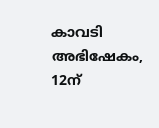കാവടി അഭിഷേകം, 12ന്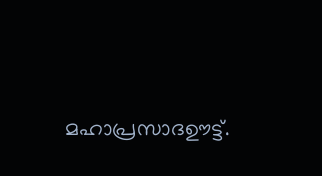മഹാപ്രസാദഊട്ട്.